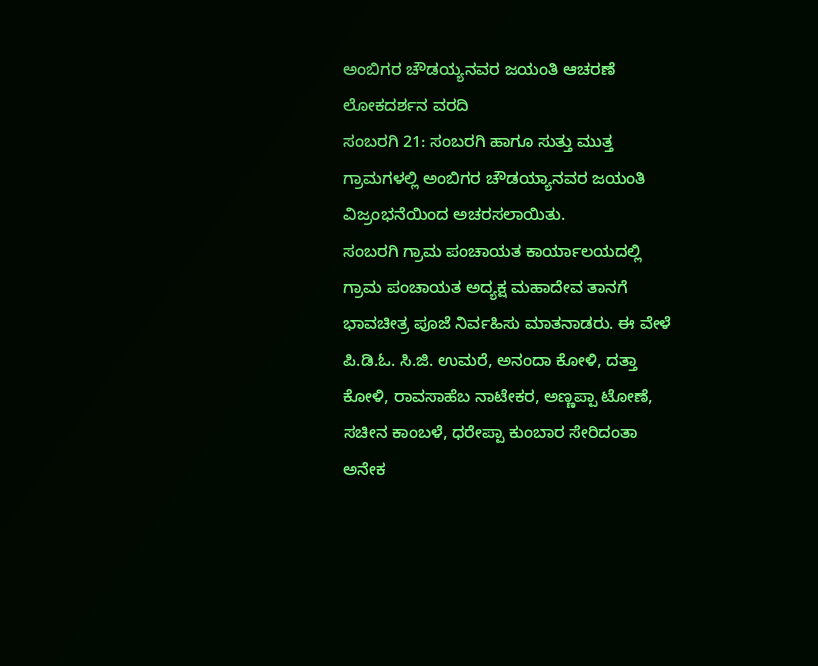ಅಂಬಿಗರ ಚೌಡಯ್ಯನವರ ಜಯಂತಿ ಆಚರಣೆ
ಲೋಕದರ್ಶನ ವರದಿ
ಸಂಬರಗಿ 21: ಸಂಬರಗಿ ಹಾಗೂ ಸುತ್ತು ಮುತ್ತ ಗ್ರಾಮಗಳಲ್ಲಿ ಅಂಬಿಗರ ಚೌಡಯ್ಯಾನವರ ಜಯಂತಿ ವಿಜ್ರಂಭನೆಯಿಂದ ಅಚರಸಲಾಯಿತು.
ಸಂಬರಗಿ ಗ್ರಾಮ ಪಂಚಾಯತ ಕಾರ್ಯಾಲಯದಲ್ಲಿ ಗ್ರಾಮ ಪಂಚಾಯತ ಅದ್ಯಕ್ಷ ಮಹಾದೇವ ತಾನಗೆ ಭಾವಚೀತ್ರ ಪೂಜೆ ನಿರ್ವಹಿಸು ಮಾತನಾಡರು. ಈ ವೇಳೆ ಪಿ.ಡಿ.ಓ. ಸಿ.ಜಿ. ಉಮರೆ, ಅನಂದಾ ಕೋಳಿ, ದತ್ತಾ ಕೋಳಿ, ರಾವಸಾಹೆಬ ನಾಟೇಕರ, ಅಣ್ಣಪ್ಪಾ ಟೋಣೆ, ಸಚೀನ ಕಾಂಬಳೆ, ಧರೇಪ್ಪಾ ಕುಂಬಾರ ಸೇರಿದಂತಾ ಅನೇಕ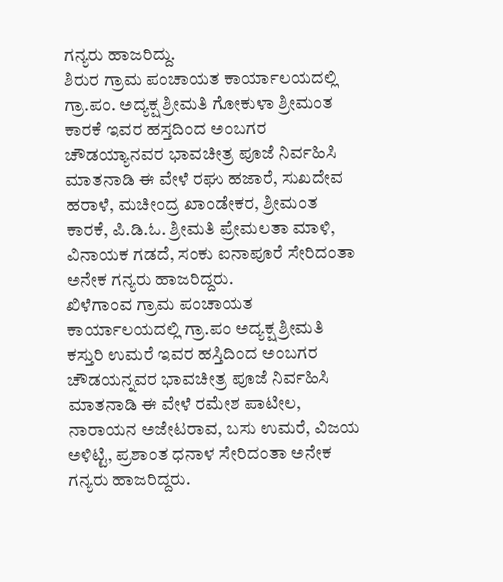ಗನ್ಯರು ಹಾಜರಿದ್ದು.
ಶಿರುರ ಗ್ರಾಮ ಪಂಚಾಯತ ಕಾರ್ಯಾಲಯದಲ್ಲಿ ಗ್ರಾ.ಪಂ. ಅದ್ಯಕ್ಷ ಶ್ರೀಮತಿ ಗೋಕುಳಾ ಶ್ರೀಮಂತ ಕಾರಕೆ ಇವರ ಹಸ್ತದಿಂದ ಅಂಬಗರ ಚೌಡಯ್ಯಾನವರ ಭಾವಚೀತ್ರ ಪೂಜೆ ನಿರ್ವಹಿಸಿ ಮಾತನಾಡಿ ಈ ವೇಳೆ ರಘು ಹಜಾರೆ, ಸುಖದೇವ ಹರಾಳೆ, ಮಚೀಂದ್ರ ಖಾಂಡೇಕರ, ಶ್ರೀಮಂತ ಕಾರಕೆ, ಪಿ.ಡಿ.ಓ. ಶ್ರೀಮತಿ ಪ್ರೇಮಲತಾ ಮಾಳಿ, ವಿನಾಯಕ ಗಡದೆ, ಸಂಕು ಐನಾಪೂರೆ ಸೇರಿದಂತಾ ಅನೇಕ ಗನ್ಯರು ಹಾಜರಿದ್ದರು.
ಖಿಳೆಗಾಂವ ಗ್ರಾಮ ಪಂಚಾಯತ ಕಾರ್ಯಾಲಯದಲ್ಲಿ ಗ್ರಾ.ಪಂ ಅದ್ಯಕ್ಷ ಶ್ರೀಮತಿ ಕಸ್ತುರಿ ಉಮರೆ ಇವರ ಹಸ್ತಿದಿಂದ ಅಂಬಗರ ಚೌಡಯನ್ನವರ ಭಾವಚೀತ್ರ ಪೂಜೆ ನಿರ್ವಹಿಸಿ ಮಾತನಾಡಿ ಈ ವೇಳೆ ರಮೇಶ ಪಾಟೀಲ, ನಾರಾಯನ ಅಜೇಟರಾವ, ಬಸು ಉಮರೆ, ವಿಜಯ ಅಳಿಟ್ಟಿ, ಪ್ರಶಾಂತ ಧನಾಳ ಸೇರಿದಂತಾ ಅನೇಕ ಗನ್ಯರು ಹಾಜರಿದ್ದರು.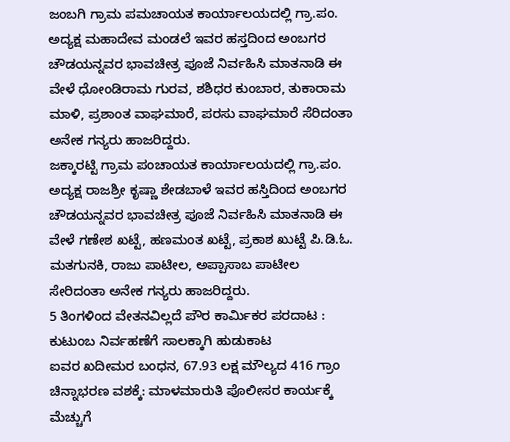ಜಂಬಗಿ ಗ್ರಾಮ ಪಮಚಾಯತ ಕಾರ್ಯಾಲಯದಲ್ಲಿ ಗ್ರಾ.ಪಂ. ಅದ್ಯಕ್ಷ ಮಹಾದೇವ ಮಂಡಲೆ ಇವರ ಹಸ್ತದಿಂದ ಅಂಬಗರ ಚೌಡಯನ್ನವರ ಭಾವಚೀತ್ರ ಪೂಜೆ ನಿರ್ವಹಿಸಿ ಮಾತನಾಡಿ ಈ ವೇಳೆ ಧೋಂಡಿರಾಮ ಗುರವ, ಶಶಿಧರ ಕುಂಬಾರ, ತುಕಾರಾಮ ಮಾಳಿ, ಪ್ರಶಾಂತ ವಾಘಮಾರೆ, ಪರಸು ವಾಘಮಾರೆ ಸೆರಿದಂತಾ ಅನೇಕ ಗನ್ಯರು ಹಾಜರಿದ್ದರು.
ಜಕ್ಕಾರಟ್ಟಿ ಗ್ರಾಮ ಪಂಚಾಯತ ಕಾರ್ಯಾಲಯದಲ್ಲಿ ಗ್ರಾ.ಪಂ. ಅದ್ಯಕ್ಷ ರಾಜಶ್ರೀ ಕೃಷ್ಣಾ ಶೇಡಬಾಳೆ ಇವರ ಹಸ್ತಿದಿಂದ ಅಂಬಗರ ಚೌಡಯನ್ನವರ ಭಾವಚೀತ್ರ ಪೂಜೆ ನಿರ್ವಹಿಸಿ ಮಾತನಾಡಿ ಈ ವೇಳೆ ಗಣೇಶ ಖಟ್ಟೆ, ಹಣಮಂತ ಖಟ್ಟೆ, ಪ್ರಕಾಶ ಖುಟ್ಟೆ ಪಿ.ಡಿ.ಓ. ಮತಗುನಕಿ, ರಾಜು ಪಾಟೀಲ, ಅಪ್ಪಾಸಾಬ ಪಾಟೀಲ ಸೇರಿದಂತಾ ಅನೇಕ ಗನ್ಯರು ಹಾಜರಿದ್ದರು.
5 ತಿಂಗಳಿಂದ ವೇತನವಿಲ್ಲದೆ ಪೌರ ಕಾರ್ಮಿಕರ ಪರದಾಟ : ಕುಟುಂಬ ನಿರ್ವಹಣೆಗೆ ಸಾಲಕ್ಕಾಗಿ ಹುಡುಕಾಟ
ಐವರ ಖದೀಮರ ಬಂಧನ, 67.93 ಲಕ್ಷ ಮೌಲ್ಯದ 416 ಗ್ರಾಂ ಚಿನ್ನಾಭರಣ ವಶಕ್ಕೆ: ಮಾಳಮಾರುತಿ ಪೊಲೀಸರ ಕಾರ್ಯಕ್ಕೆ ಮೆಚ್ಚುಗೆ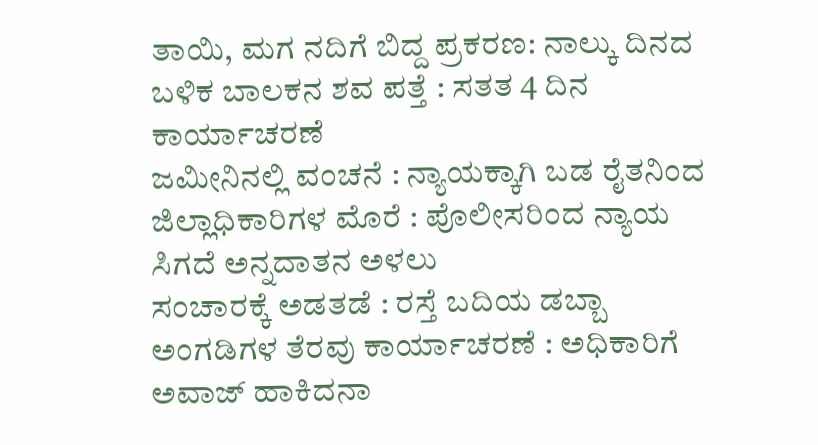ತಾಯಿ, ಮಗ ನದಿಗೆ ಬಿದ್ದ ಪ್ರಕರಣ: ನಾಲ್ಕು ದಿನದ ಬಳಿಕ ಬಾಲಕನ ಶವ ಪತ್ತೆ : ಸತತ 4 ದಿನ ಕಾರ್ಯಾಚರಣೆ
ಜಮೀನಿನಲ್ಲಿ ವಂಚನೆ : ನ್ಯಾಯಕ್ಕಾಗಿ ಬಡ ರೈತನಿಂದ ಜಿಲ್ಲಾಧಿಕಾರಿಗಳ ಮೊರೆ : ಪೊಲೀಸರಿಂದ ನ್ಯಾಯ ಸಿಗದೆ ಅನ್ನದಾತನ ಅಳಲು
ಸಂಚಾರಕ್ಕೆ ಅಡತಡೆ : ರಸ್ತೆ ಬದಿಯ ಡಬ್ಬಾ ಅಂಗಡಿಗಳ ತೆರವು ಕಾರ್ಯಾಚರಣೆ : ಅಧಿಕಾರಿಗೆ ಅವಾಜ್ ಹಾಕಿದನಾ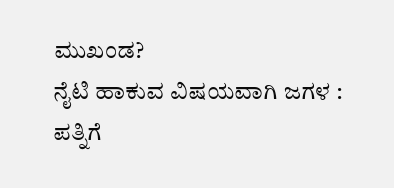ಮುಖಂಡ?
ನೈಟಿ ಹಾಕುವ ವಿಷಯವಾಗಿ ಜಗಳ : ಪತ್ನಿಗೆ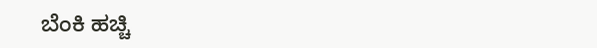ಬೆಂಕಿ ಹಚ್ಚಿ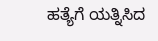ಹತ್ಯೆಗೆ ಯತ್ನಿಸಿದ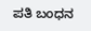ಪತಿ ಬಂಧನ